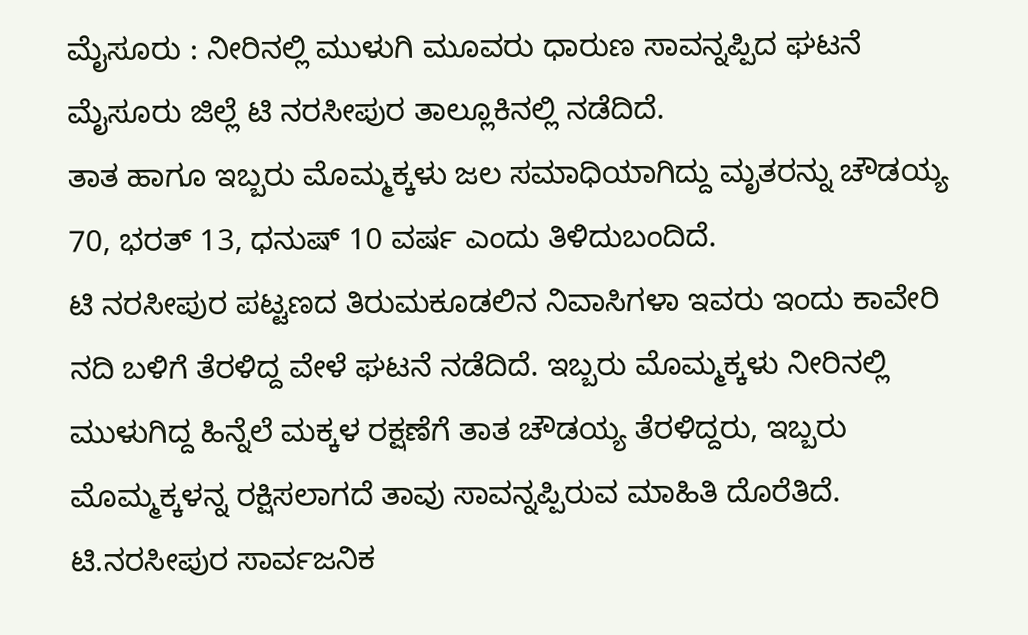ಮೈಸೂರು : ನೀರಿನಲ್ಲಿ ಮುಳುಗಿ ಮೂವರು ಧಾರುಣ ಸಾವನ್ನಪ್ಪಿದ ಘಟನೆ ಮೈಸೂರು ಜಿಲ್ಲೆ ಟಿ ನರಸೀಪುರ ತಾಲ್ಲೂಕಿನಲ್ಲಿ ನಡೆದಿದೆ.
ತಾತ ಹಾಗೂ ಇಬ್ಬರು ಮೊಮ್ಮಕ್ಕಳು ಜಲ ಸಮಾಧಿಯಾಗಿದ್ದು ಮೃತರನ್ನು ಚೌಡಯ್ಯ 70, ಭರತ್ 13, ಧನುಷ್ 10 ವರ್ಷ ಎಂದು ತಿಳಿದುಬಂದಿದೆ.
ಟಿ ನರಸೀಪುರ ಪಟ್ಟಣದ ತಿರುಮಕೂಡಲಿನ ನಿವಾಸಿಗಳಾ ಇವರು ಇಂದು ಕಾವೇರಿ ನದಿ ಬಳಿಗೆ ತೆರಳಿದ್ದ ವೇಳೆ ಘಟನೆ ನಡೆದಿದೆ. ಇಬ್ಬರು ಮೊಮ್ಮಕ್ಕಳು ನೀರಿನಲ್ಲಿ ಮುಳುಗಿದ್ದ ಹಿನ್ನೆಲೆ ಮಕ್ಕಳ ರಕ್ಷಣೆಗೆ ತಾತ ಚೌಡಯ್ಯ ತೆರಳಿದ್ದರು, ಇಬ್ಬರು ಮೊಮ್ಮಕ್ಕಳನ್ನ ರಕ್ಷಿಸಲಾಗದೆ ತಾವು ಸಾವನ್ನಪ್ಪಿರುವ ಮಾಹಿತಿ ದೊರೆತಿದೆ.
ಟಿ.ನರಸೀಪುರ ಸಾರ್ವಜನಿಕ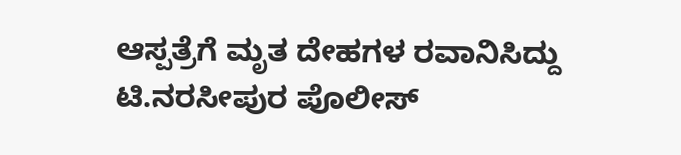ಆಸ್ಪತ್ರೆಗೆ ಮೃತ ದೇಹಗಳ ರವಾನಿಸಿದ್ದು
ಟಿ.ನರಸೀಪುರ ಪೊಲೀಸ್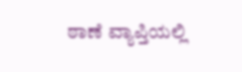ಠಾಣೆ ವ್ಯಾಪ್ತಿಯಲ್ಲಿ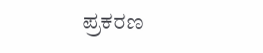ಪ್ರಕರಣ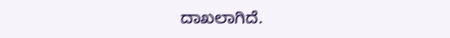ದಾಖಲಾಗಿದೆ.